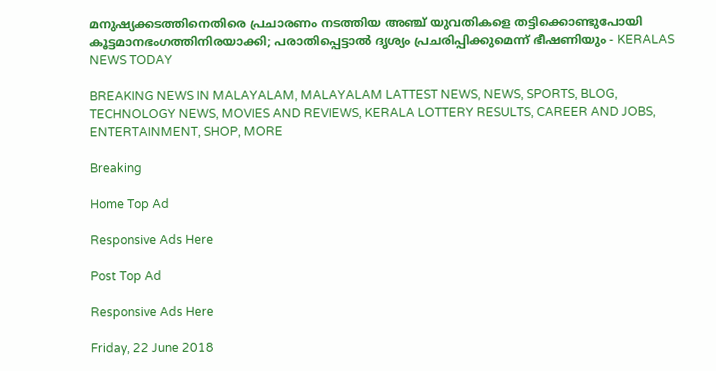മനുഷ്യക്കടത്തിനെതിരെ പ്രചാരണം നടത്തിയ അഞ്ച് യുവതികളെ തട്ടിക്കൊണ്ടുപോയി കൂട്ടമാനഭംഗത്തിനിരയാക്കി; പരാതിപ്പെട്ടാല്‍ ദൃശ്യം പ്രചരിപ്പിക്കുമെന്ന് ഭീഷണിയും - KERALAS NEWS TODAY

BREAKING NEWS IN MALAYALAM, MALAYALAM LATTEST NEWS, NEWS, SPORTS, BLOG, TECHNOLOGY NEWS, MOVIES AND REVIEWS, KERALA LOTTERY RESULTS, CAREER AND JOBS, ENTERTAINMENT, SHOP, MORE

Breaking

Home Top Ad

Responsive Ads Here

Post Top Ad

Responsive Ads Here

Friday, 22 June 2018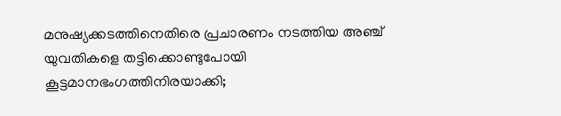മനുഷ്യക്കടത്തിനെതിരെ പ്രചാരണം നടത്തിയ അഞ്ച് യുവതികളെ തട്ടിക്കൊണ്ടുപോയി കൂട്ടമാനഭംഗത്തിനിരയാക്കി;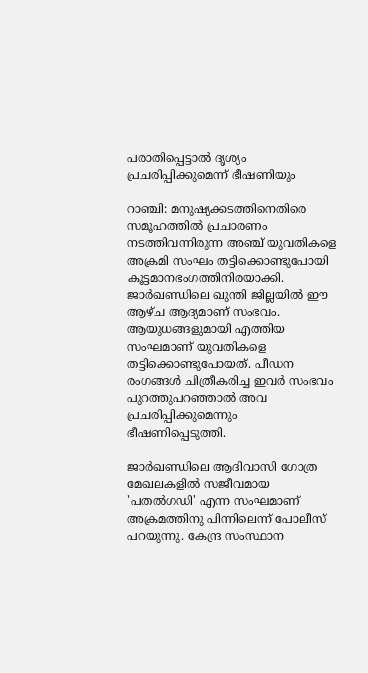പരാതിപ്പെട്ടാല്‍ ദൃശ്യം പ്രചരിപ്പിക്കുമെന്ന് ഭീഷണിയും

റാഞ്ചി: മനുഷ്യക്കടത്തിനെതിരെ സമൂഹത്തില്‍ പ്രചാരണം നടത്തിവന്നിരുന്ന അഞ്ച് യുവതികളെ അക്രമി സംഘം തട്ടിക്കൊണ്ടുപോയി കൂട്ടമാനഭംഗത്തിനിരയാക്കി. ജാര്‍ഖണ്ഡിലെ ഖുന്തി ജില്ലയില്‍ ഈ ആഴ്ച ആദ്യമാണ് സംഭവം. ആയുധങ്ങളുമായി എത്തിയ സംഘമാണ് യുവതികളെ തട്ടിക്കൊണ്ടുപോയത്. പീഡന രംഗങ്ങള്‍ ചിത്രീകരിച്ച ഇവര്‍ സംഭവം പുറത്തുപറഞ്ഞാല്‍ അവ പ്രചരിപ്പിക്കുമെന്നും ഭീഷണിപ്പെടുത്തി.

ജാര്‍ഖണ്ഡിലെ ആദിവാസി ഗോത്ര മേഖലകളില്‍ സജീവമായ 'പതല്‍ഗഡി' എന്ന സംഘമാണ് അക്രമത്തിനു പിന്നിലെന്ന് പോലീസ് പറയുന്നു. കേന്ദ്ര സംസ്ഥാന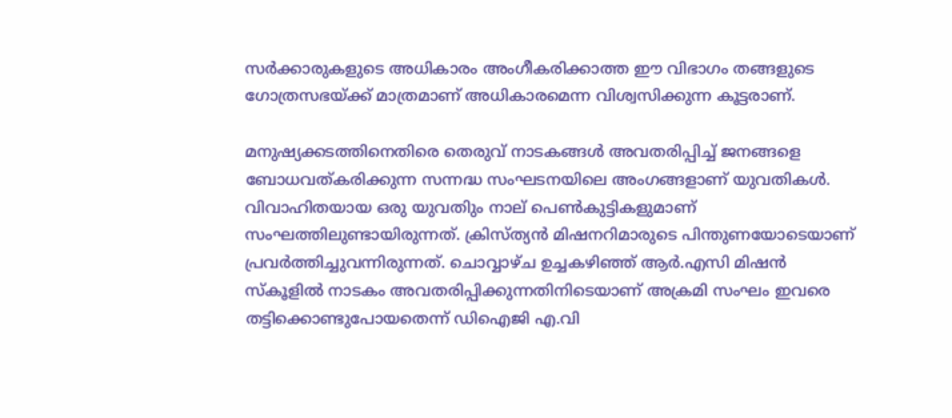സര്‍ക്കാരുകളുടെ അധികാരം അംഗീകരിക്കാത്ത ഈ വിഭാഗം തങ്ങളുടെ ഗോത്രസഭയ്ക്ക് മാത്രമാണ് അധികാരമെന്ന വിശ്വസിക്കുന്ന കൂട്ടരാണ്.

മനുഷ്യക്കടത്തിനെതിരെ തെരുവ് നാടകങ്ങള്‍ അവതരിപ്പിച്ച് ജനങ്ങളെ ബോധവത്കരിക്കുന്ന സന്നദ്ധ സംഘടനയിലെ അംഗങ്ങളാണ് യുവതികള്‍. വിവാഹിതയായ ഒരു യുവതിും നാല് പെണ്‍കുട്ടികളുമാണ് സംഘത്തിലുണ്ടായിരുന്നത്. ക്രിസ്ത്യന്‍ മിഷനറിമാരുടെ പിന്തുണയോടെയാണ് പ്രവര്‍ത്തിച്ചുവന്നിരുന്നത്. ചൊവ്വാഴ്ച ഉച്ചകഴിഞ്ഞ് ആര്‍.എസി മിഷന്‍ സ്‌കൂളില്‍ നാടകം അവതരിപ്പിക്കുന്നതിനിടെയാണ് അക്രമി സംഘം ഇവരെ തട്ടിക്കൊണ്ടുപോയതെന്ന് ഡിഐജി എ.വി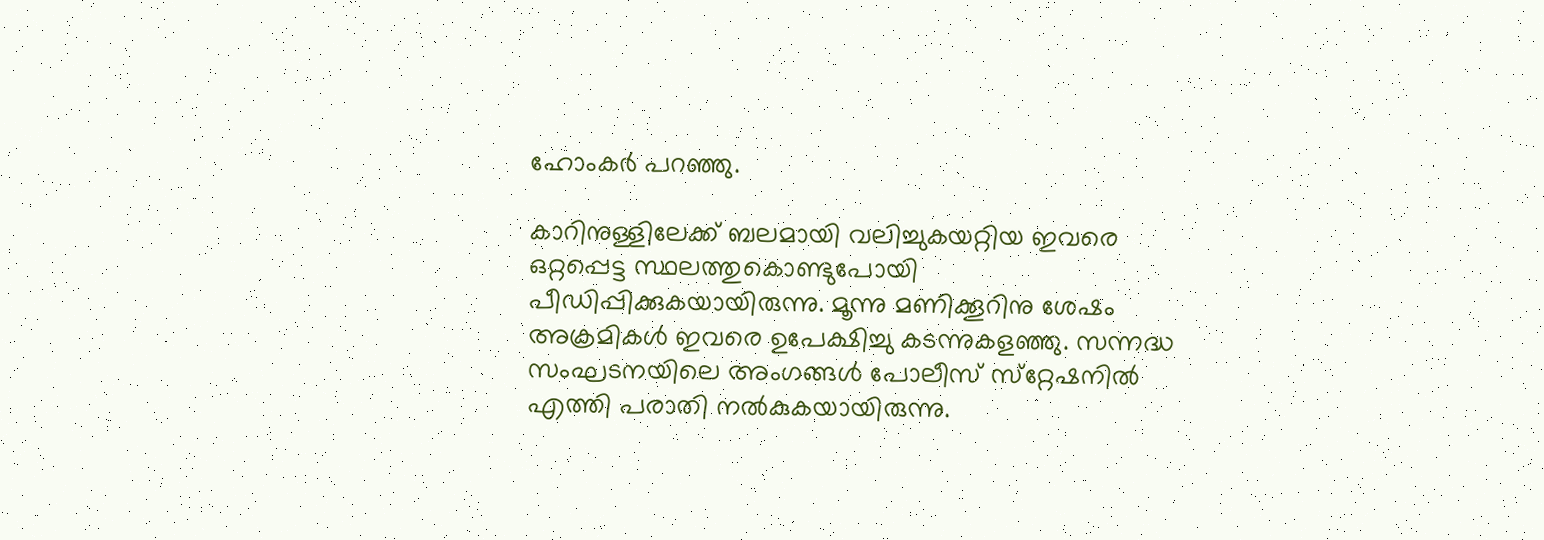ഹോംകര്‍ പറഞ്ഞു.

കാറിനുള്ളിലേക്ക് ബലമായി വലിച്ചുകയറ്റിയ ഇവരെ ഒറ്റപ്പെട്ട സ്ഥലത്തുകൊണ്ടുപോയി പീഡിപ്പിക്കുകയായിരുന്നു. മൂന്നു മണിക്കൂറിനു ശേഷം അക്രമികള്‍ ഇവരെ ഉപേക്ഷിച്ചു കടന്നുകളഞ്ഞു. സന്നദ്ധ സംഘടനയിലെ അംഗങ്ങള്‍ പോലീസ് സ്‌റ്റേഷനില്‍ എത്തി പരാതി നല്‍കുകയായിരുന്നു.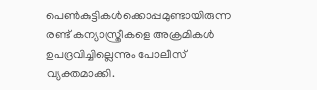പെണ്‍കുട്ടികള്‍ക്കൊപ്പമുണ്ടായിരുന്ന രണ്ട് കന്യാസ്ത്രീകളെ അക്രമികള്‍ ഉപദ്രവിച്ചില്ലെന്നും പോലീസ് വ്യക്തമാക്കി.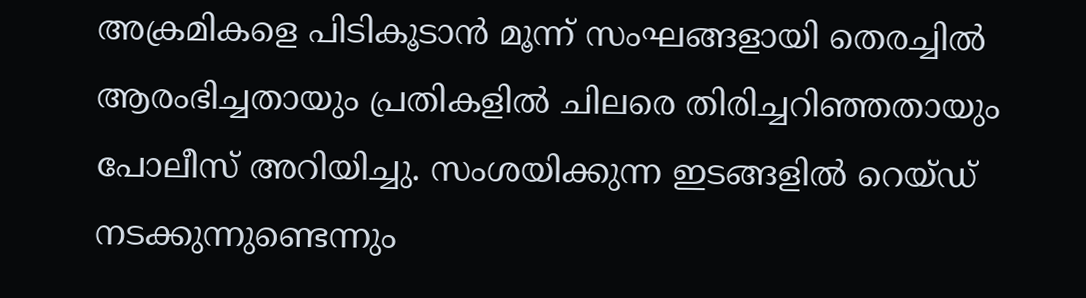അക്രമികളെ പിടികൂടാന്‍ മൂന്ന് സംഘങ്ങളായി തെരച്ചില്‍ ആരംഭിച്ചതായും പ്രതികളില്‍ ചിലരെ തിരിച്ചറിഞ്ഞതായും പോലീസ് അറിയിച്ചു. സംശയിക്കുന്ന ഇടങ്ങളില്‍ റെയ്ഡ് നടക്കുന്നുണ്ടെന്നും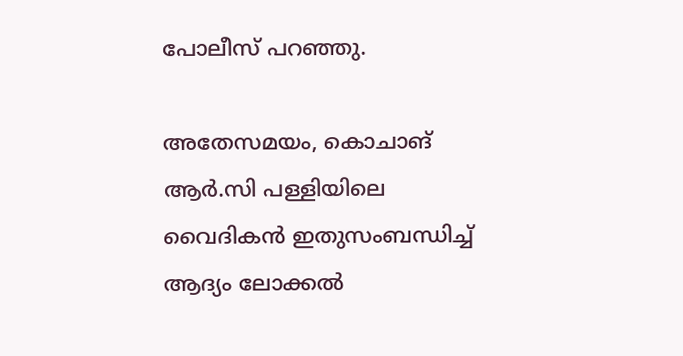പോലീസ് പറഞ്ഞു.

അതേസമയം, കൊചാങ് ആര്‍.സി പള്ളിയിലെ വൈദികന്‍ ഇതുസംബന്ധിച്ച് ആദ്യം ലോക്കല്‍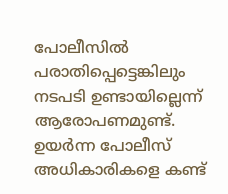പോലീസില്‍ പരാതിപ്പെട്ടെങ്കിലും നടപടി ഉണ്ടായില്ലെന്ന് ആരോപണമുണ്ട്. ഉയര്‍ന്ന പോലീസ് അധികാരികളെ കണ്ട്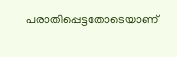പരാതിപ്പെട്ടതോടെയാണ്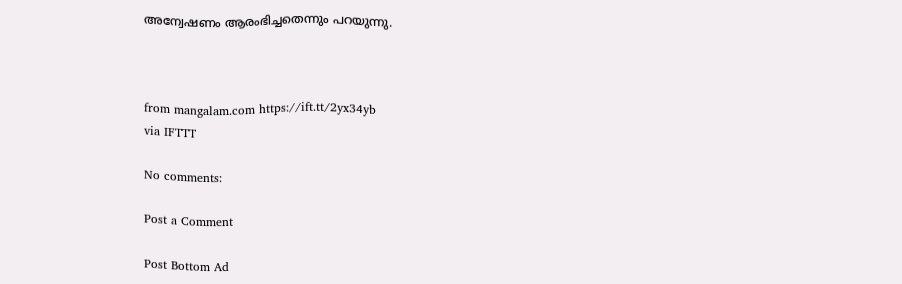അന്വേഷണം ആരംഭിച്ചതെന്നും പറയുന്നു.



from mangalam.com https://ift.tt/2yx34yb
via IFTTT

No comments:

Post a Comment

Post Bottom Ad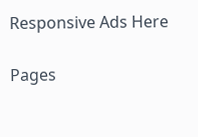Responsive Ads Here

Pages